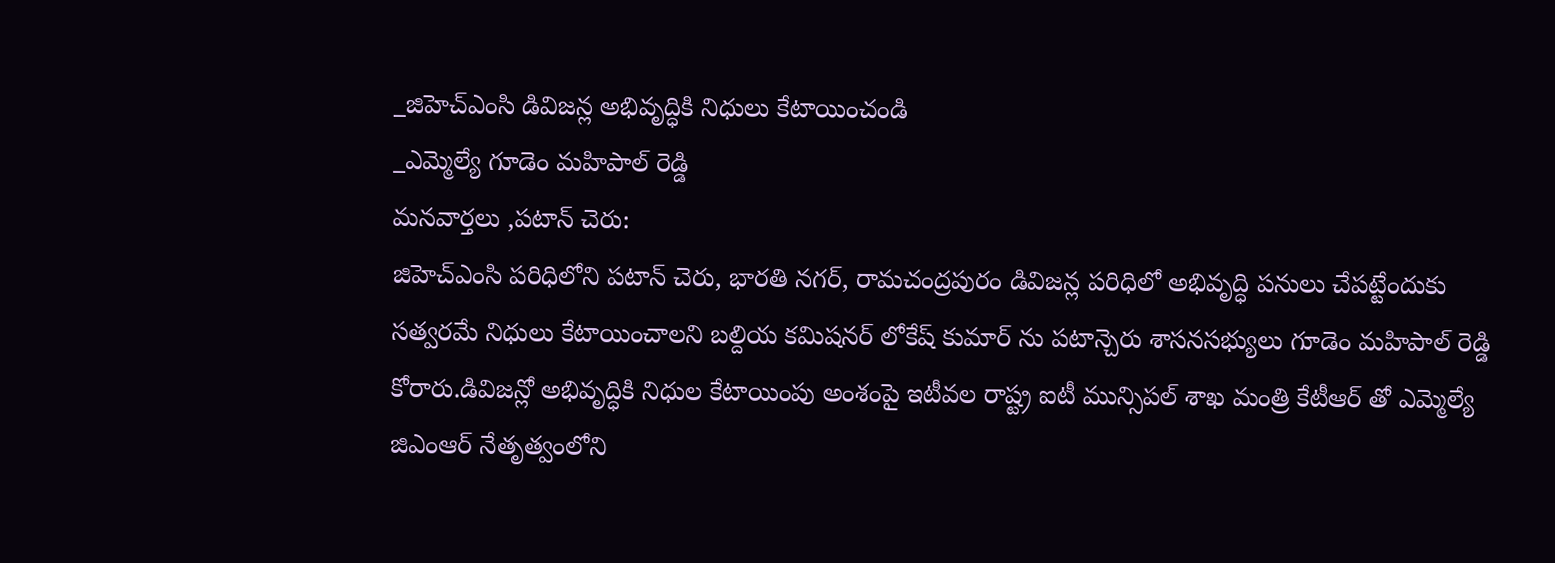_జిహెచ్ఎంసి డివిజన్ల అభివృద్ధికి నిధులు కేటాయించండి
_ఎమ్మెల్యే గూడెం మహిపాల్ రెడ్డి
మనవార్తలు ,పటాన్ చెరు:
జిహెచ్ఎంసి పరిధిలోని పటాన్ చెరు, భారతి నగర్, రామచంద్రపురం డివిజన్ల పరిధిలో అభివృద్ధి పనులు చేపట్టేందుకు సత్వరమే నిధులు కేటాయించాలని బల్దియ కమిషనర్ లోకేష్ కుమార్ ను పటాన్చెరు శాసనసభ్యులు గూడెం మహిపాల్ రెడ్డి కోరారు.డివిజన్లో అభివృద్ధికి నిధుల కేటాయింపు అంశంపై ఇటీవల రాష్ట్ర ఐటీ మున్సిపల్ శాఖ మంత్రి కేటీఆర్ తో ఎమ్మెల్యే జిఎంఆర్ నేతృత్వంలోని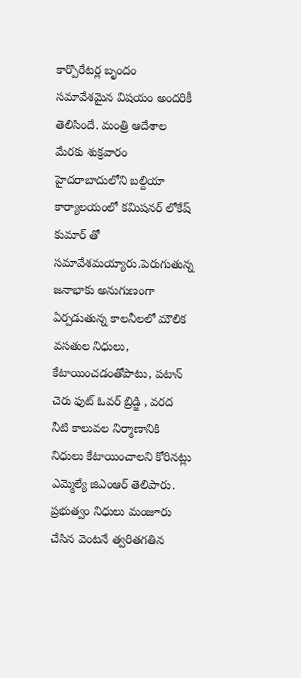కార్పొరేటర్ల బృందం సమావేశమైన విషయం అందరికీ తెలిసిందే. మంత్రి ఆదేశాల మేరకు శుక్రవారం హైదరాబాదులోని బల్దియా కార్యాలయంలో కమిషనర్ లోకేష్ కుమార్ తో సమావేశమయ్యారు.పెరుగుతున్న జనాభాకు అనుగుణంగా ఏర్పడుతున్న కాలనీలలో మౌలిక వసతుల నిధులు, కేటాయించడంతోపాటు, పటాన్ చెరు ఫుట్ ఓవర్ బ్రిడ్జి , వరద నీటి కాలువల నిర్మాణానికి నిధులు కేటాయించాలని కోరినట్లు ఎమ్మెల్యే జిఎంఆర్ తెలిపారు. ప్రభుత్వం నిధులు మంజూరు చేసిన వెంటనే త్వరితగతిన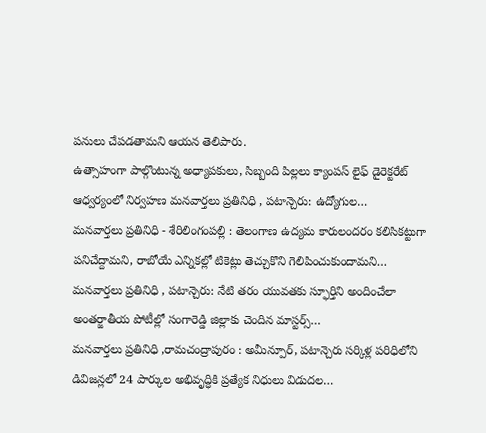పనులు చేపడతామని ఆయన తెలిపారు.
ఉత్సాహంగా పాల్గొంటున్న అధ్యాపకులు, సిబ్బంది పిల్లలు క్యాంపస్ లైఫ్ డైరెక్టరేట్ ఆధ్వర్యంలో నిర్వహణ మనవార్తలు ప్రతినిధి , పటాన్చెరు: ఉద్యోగుల…
మనవార్తలు ప్రతినిధి - శేరిలింగంపల్లి : తెలంగాణ ఉద్యమ కారులందరం కలిసికట్టుగా పనిచేద్దామని, రాబోయే ఎన్నికల్లో టికెట్లు తెచ్చుకొని గెలిపించుకుందామని…
మనవార్తలు ప్రతినిధి , పటాన్చెరు: నేటి తరం యువతకు స్ఫూర్తిని అందించేలా అంతర్జాతీయ పోటీల్లో సంగారెడ్డి జిల్లాకు చెందిన మాస్టర్స్…
మనవార్తలు ప్రతినిధి ,రామచంద్రాపురం : అమీన్పూర్, పటాన్చెరు సర్కిళ్ల పరిధిలోని డివిజన్లలో 24 పార్కుల అభివృద్ధికి ప్రత్యేక నిధులు విడుదల…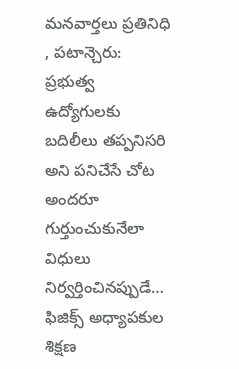మనవార్తలు ప్రతినిధి , పటాన్చెరు: ప్రభుత్వ ఉద్యోగులకు బదిలీలు తప్పనిసరి అని పనిచేసే చోట అందరూ గుర్తుంచుకునేలా విధులు నిర్వర్తించినప్పుడే…
ఫిజిక్స్ అధ్యాపకుల శిక్షణ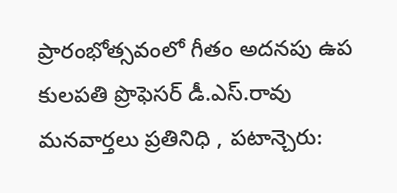ప్రారంభోత్సవంలో గీతం అదనపు ఉప కులపతి ప్రొఫెసర్ డీ.ఎస్.రావు మనవార్తలు ప్రతినిధి , పటాన్చెరు: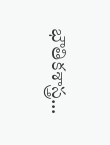భౌతికశాస్త్ర…